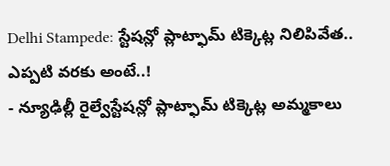Delhi Stampede: స్టేషన్లో ప్లాట్ఫామ్ టిక్కెట్ల నిలిపివేత.. ఎప్పటి వరకు అంటే..!
- న్యూఢిల్లీ రైల్వేస్టేషన్లో ప్లాట్ఫామ్ టిక్కెట్ల అమ్మకాలు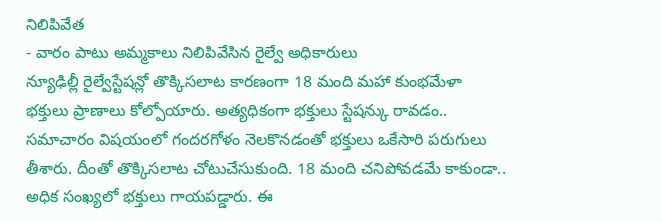నిలిపివేత
- వారం పాటు అమ్మకాలు నిలిపివేసిన రైల్వే అధికారులు
న్యూఢిల్లీ రైల్వేస్టేషన్లో తొక్కిసలాట కారణంగా 18 మంది మహా కుంభమేళా భక్తులు ప్రాణాలు కోల్పోయారు. అత్యధికంగా భక్తులు స్టేషన్కు రావడం.. సమాచారం విషయంలో గందరగోళం నెలకొనడంతో భక్తులు ఒకేసారి పరుగులు తీశారు. దీంతో తొక్కిసలాట చోటుచేసుకుంది. 18 మంది చనిపోవడమే కాకుండా.. అధిక సంఖ్యలో భక్తులు గాయపడ్డారు. ఈ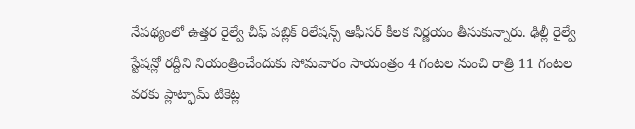నేపథ్యంలో ఉత్తర రైల్వే చీఫ్ పబ్లిక్ రిలేషన్స్ ఆఫీసర్ కీలక నిర్ణయం తీసుకున్నారు. ఢిల్లీ రైల్వే స్టేషన్లో రద్దీని నియంత్రించేందుకు సోమవారం సాయంత్రం 4 గంటల నుంచి రాత్రి 11 గంటల వరకు ప్లాట్ఫామ్ టికెట్ల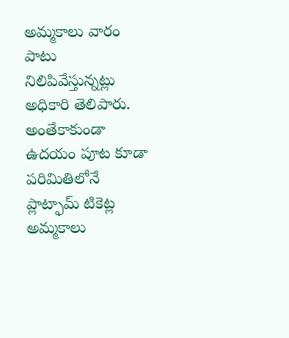అమ్మకాలు వారం పాటు నిలిపివేస్తున్నట్లు అధికారి తెలిపారు. అంతేకాకుండా ఉదయం పూట కూడా పరిమితిలోనే ప్లాట్ఫామ్ టికెట్ల అమ్మకాలు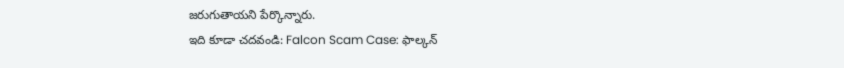జరుగుతాయని పేర్కొన్నారు.
ఇది కూడా చదవండి: Falcon Scam Case: ఫాల్కన్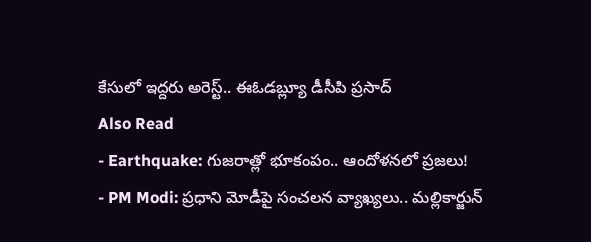కేసులో ఇద్దరు అరెస్ట్.. ఈఓడబ్ల్యూ డీసీపి ప్రసాద్
Also Read
- Earthquake: గుజరాత్లో భూకంపం.. ఆందోళనలో ప్రజలు!
- PM Modi: ప్రధాని మోడీపై సంచలన వ్యాఖ్యలు.. మల్లికార్జున్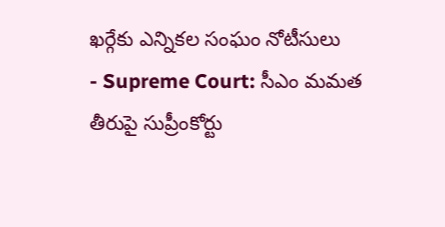ఖర్గేకు ఎన్నికల సంఘం నోటీసులు
- Supreme Court: సీఎం మమత తీరుపై సుప్రీంకోర్టు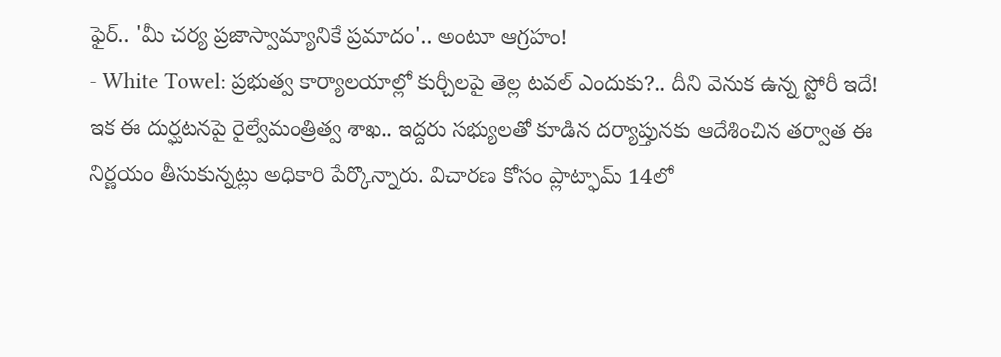ఫైర్.. 'మీ చర్య ప్రజాస్వామ్యానికే ప్రమాదం'.. అంటూ ఆగ్రహం!
- White Towel: ప్రభుత్వ కార్యాలయాల్లో కుర్చీలపై తెల్ల టవల్ ఎందుకు?.. దీని వెనుక ఉన్న స్టోరీ ఇదే!
ఇక ఈ దుర్ఘటనపై రైల్వేమంత్రిత్వ శాఖ.. ఇద్దరు సభ్యులతో కూడిన దర్యాప్తునకు ఆదేశించిన తర్వాత ఈ నిర్ణయం తీసుకున్నట్లు అధికారి పేర్కొన్నారు. విచారణ కోసం ప్లాట్ఫామ్ 14లో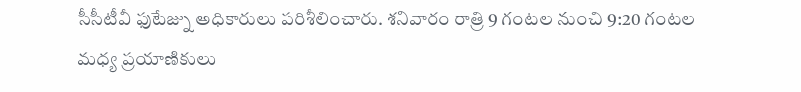సీసీటీవీ ఫుటేజ్ను అధికారులు పరిశీలించారు. శనివారం రాత్రి 9 గంటల నుంచి 9:20 గంటల మధ్య ప్రయాణికులు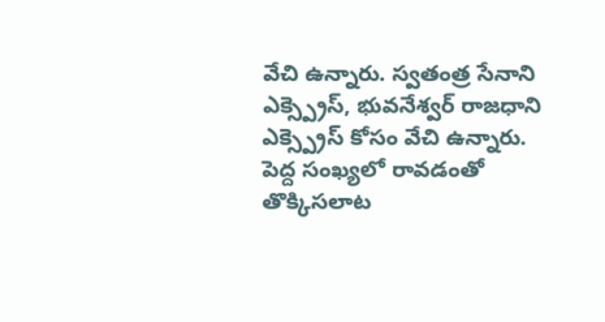వేచి ఉన్నారు. స్వతంత్ర సేనాని ఎక్స్ప్రెస్, భువనేశ్వర్ రాజధాని ఎక్స్ప్రెస్ కోసం వేచి ఉన్నారు. పెద్ద సంఖ్యలో రావడంతో తొక్కిసలాట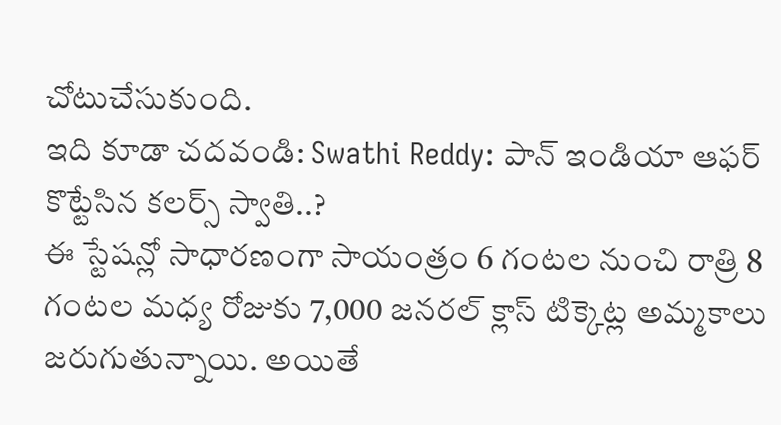చోటుచేసుకుంది.
ఇది కూడా చదవండి: Swathi Reddy: పాన్ ఇండియా ఆఫర్ కొట్టేసిన కలర్స్ స్వాతి..?
ఈ స్టేషన్లో సాధారణంగా సాయంత్రం 6 గంటల నుంచి రాత్రి 8 గంటల మధ్య రోజుకు 7,000 జనరల్ క్లాస్ టిక్కెట్ల అమ్మకాలు జరుగుతున్నాయి. అయితే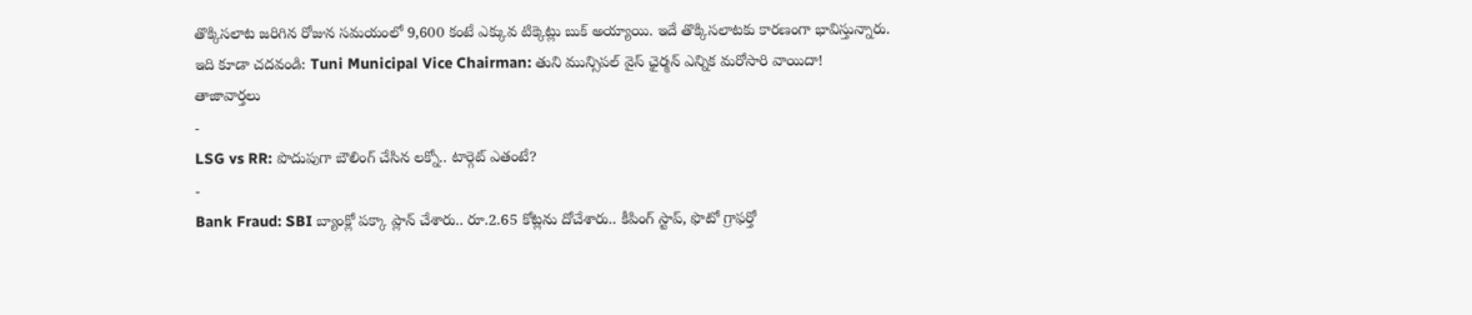తొక్కిసలాట జరిగిన రోజున సమయంలో 9,600 కంటే ఎక్కువ టిక్కెట్లు బుక్ అయ్యాయి. ఇదే తొక్కిసలాటకు కారణంగా భావిస్తున్నారు.
ఇది కూడా చదవండి: Tuni Municipal Vice Chairman: తుని మున్సిపల్ వైస్ ఛైర్మన్ ఎన్నిక మరోసారి వాయిదా!
తాజావార్తలు
-
LSG vs RR: పొదుపుగా బౌలింగ్ చేసిన లక్నో.. టార్గెట్ ఎతంటే?
-
Bank Fraud: SBI బ్యాంక్లో పక్కా ప్లాన్ చేశారు.. రూ.2.65 కోట్లను దోచేశారు.. కీపింగ్ స్టాప్, ఫొటో గ్రాఫర్తో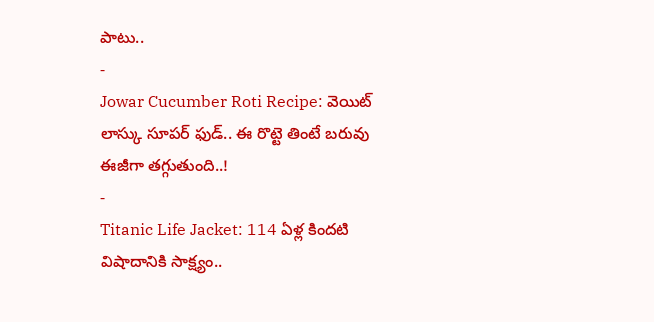పాటు..
-
Jowar Cucumber Roti Recipe: వెయిట్ లాస్కు సూపర్ ఫుడ్.. ఈ రొట్టె తింటే బరువు ఈజీగా తగ్గుతుంది..!
-
Titanic Life Jacket: 114 ఏళ్ల కిందటి విషాదానికి సాక్ష్యం..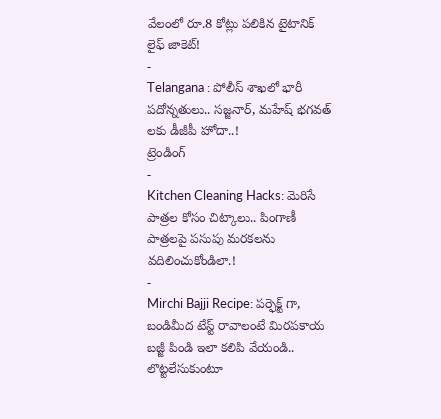వేలంలో రూ.8 కోట్లు పలికిన టైటానిక్ లైఫ్ జాకెట్!
-
Telangana : పోలీస్ శాఖలో భారీ పదోన్నతులు.. సజ్జనార్, మహేష్ భగవత్ లకు డీజీపీ హోదా..!
ట్రెండింగ్
-
Kitchen Cleaning Hacks: మెరిసే పాత్రల కోసం చిట్కాలు.. పింగాణీ పాత్రలపై పసుపు మరకలను వదిలించుకోండిలా.!
-
Mirchi Bajji Recipe: పర్ఫెక్ట్ గా, బండిమీద టేస్ట్ రావాలంటే మిరపకాయ బజ్జీ పిండి ఇలా కలిపి వేయండి.. లొట్టలేసుకుంటూ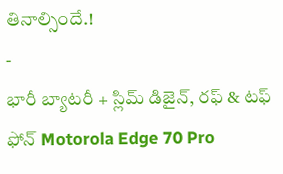తినాల్సిందే.!
-
భారీ బ్యాటరీ + స్లిమ్ డిజైన్, రఫ్ & టఫ్ ఫోన్ Motorola Edge 70 Pro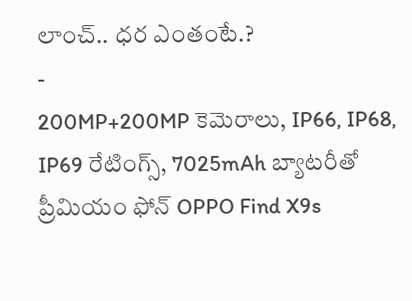లాంచ్.. ధర ఎంతంటే.?
-
200MP+200MP కెమెరాలు, IP66, IP68, IP69 రేటింగ్స్, 7025mAh బ్యాటరీతో ప్రీమియం ఫోన్ OPPO Find X9s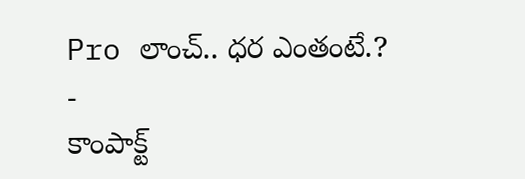Pro లాంచ్.. ధర ఎంతంటే.?
-
కాంపాక్ట్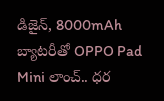డిజైన్, 8000mAh బ్యాటరీతో OPPO Pad Mini లాంచ్.. ధర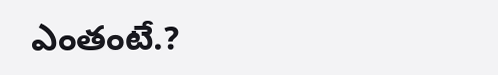ఎంతంటే.?